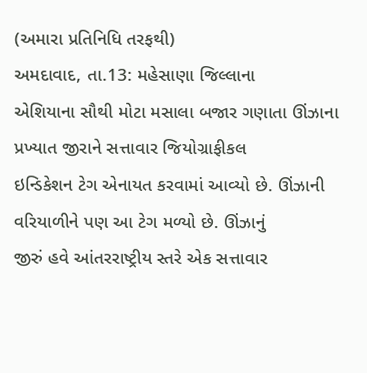(અમારા પ્રતિનિધિ તરફથી)
અમદાવાદ, તા.13: મહેસાણા જિલ્લાના
એશિયાના સૌથી મોટા મસાલા બજાર ગણાતા ઊંઝાના પ્રખ્યાત જીરાને સત્તાવાર જિયોગ્રાફીકલ
ઇન્ડિકેશન ટેગ એનાયત કરવામાં આવ્યો છે. ઊંઝાની વરિયાળીને પણ આ ટેગ મળ્યો છે. ઊંઝાનું
જીરું હવે આંતરરાષ્ટ્રીય સ્તરે એક સત્તાવાર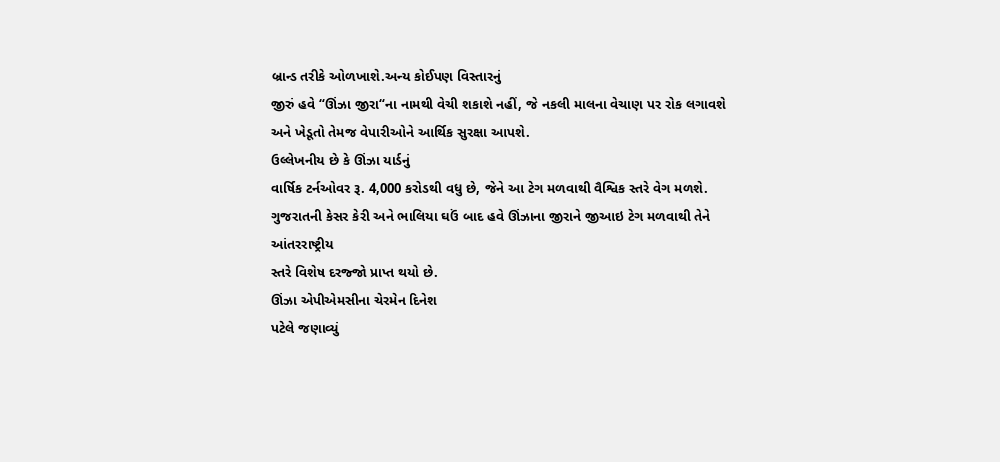બ્રાન્ડ તરીકે ઓળખાશે.અન્ય કોઈપણ વિસ્તારનું
જીરું હવે “ઊંઝા જીરા“ના નામથી વેચી શકાશે નહીં, જે નકલી માલના વેચાણ પર રોક લગાવશે
અને ખેડૂતો તેમજ વેપારીઓને આર્થિક સુરક્ષા આપશે.
ઉલ્લેખનીય છે કે ઊંઝા યાર્ડનું
વાર્ષિક ટર્નઓવર રૂ. 4,000 કરોડથી વધુ છે, જેને આ ટેગ મળવાથી વૈશ્વિક સ્તરે વેગ મળશે.
ગુજરાતની કેસર કેરી અને ભાલિયા ઘઉં બાદ હવે ઊંઝાના જીરાને જીઆઇ ટેગ મળવાથી તેને આંતરરાષ્ટ્રીય
સ્તરે વિશેષ દરજ્જો પ્રાપ્ત થયો છે.
ઊંઝા એપીએમસીના ચેરમેન દિનેશ
પટેલે જણાવ્યું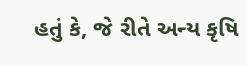હતું કે, જે રીતે અન્ય કૃષિ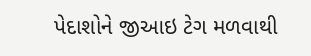પેદાશોને જીઆઇ ટેગ મળવાથી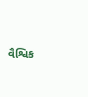વૈશ્વિક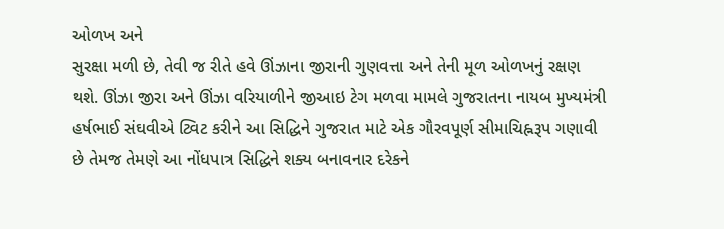ઓળખ અને
સુરક્ષા મળી છે, તેવી જ રીતે હવે ઊંઝાના જીરાની ગુણવત્તા અને તેની મૂળ ઓળખનું રક્ષણ
થશે. ઊંઝા જીરા અને ઊંઝા વરિયાળીને જીઆઇ ટેગ મળવા મામલે ગુજરાતના નાયબ મુખ્યમંત્રી
હર્ષભાઈ સંઘવીએ ટ્વિટ કરીને આ સિદ્ધિને ગુજરાત માટે એક ગૌરવપૂર્ણ સીમાચિહ્નરૂપ ગણાવી
છે તેમજ તેમણે આ નોંધપાત્ર સિદ્ધિને શક્ય બનાવનાર દરેકને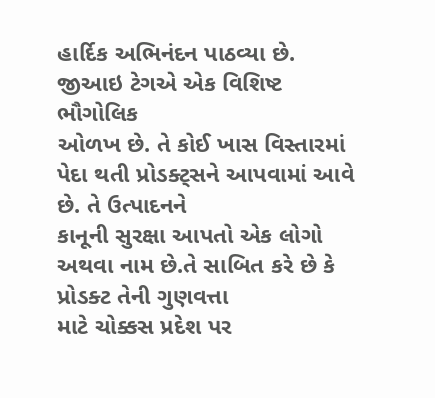હાર્દિક અભિનંદન પાઠવ્યા છે.
જીઆઇ ટેગએ એક વિશિષ્ટ ભૌગોલિક
ઓળખ છે. તે કોઈ ખાસ વિસ્તારમાં પેદા થતી પ્રોડક્ટ્સને આપવામાં આવે છે. તે ઉત્પાદનને
કાનૂની સુરક્ષા આપતો એક લોગો અથવા નામ છે.તે સાબિત કરે છે કે પ્રોડક્ટ તેની ગુણવત્તા
માટે ચોક્કસ પ્રદેશ પર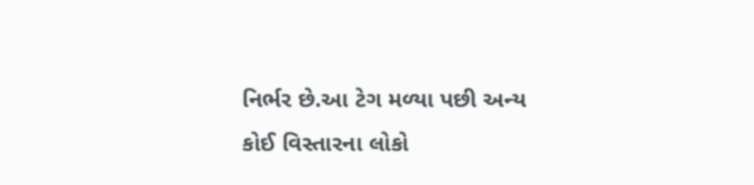નિર્ભર છે.આ ટેગ મળ્યા પછી અન્ય કોઈ વિસ્તારના લોકો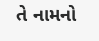તે નામનો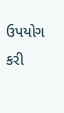ઉપયોગ કરી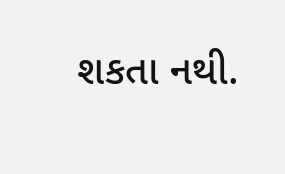શકતા નથી.